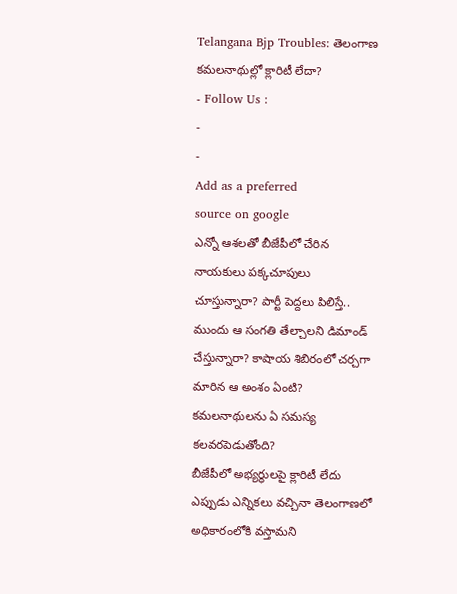Telangana Bjp Troubles: తెలంగాణ కమలనాథుల్లో క్లారిటీ లేదా?
- Follow Us :
-
-
Add as a preferred
source on google
ఎన్నో ఆశలతో బీజేపీలో చేరిన నాయకులు పక్కచూపులు చూస్తున్నారా? పార్టీ పెద్దలు పిలిస్తే.. ముందు ఆ సంగతి తేల్చాలని డిమాండ్ చేస్తున్నారా? కాషాయ శిబిరంలో చర్చగా మారిన ఆ అంశం ఏంటి? కమలనాథులను ఏ సమస్య కలవరపెడుతోంది?
బీజేపీలో అభ్యర్థులపై క్లారిటీ లేదు
ఎప్పుడు ఎన్నికలు వచ్చినా తెలంగాణలో అధికారంలోకి వస్తామని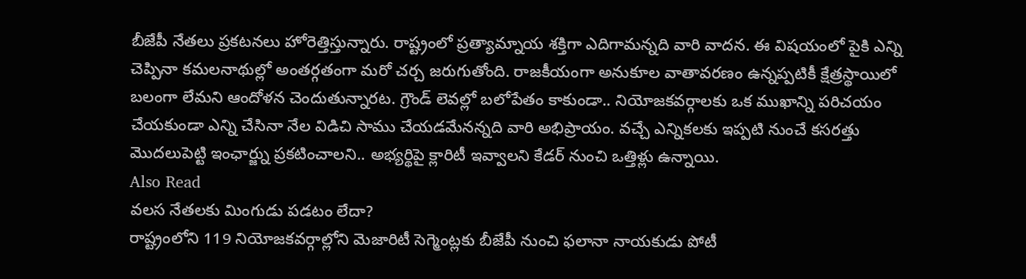బీజేపీ నేతలు ప్రకటనలు హోరెత్తిస్తున్నారు. రాష్ట్రంలో ప్రత్యామ్నాయ శక్తిగా ఎదిగామన్నది వారి వాదన. ఈ విషయంలో పైకి ఎన్ని చెప్పినా కమలనాథుల్లో అంతర్గతంగా మరో చర్చ జరుగుతోంది. రాజకీయంగా అనుకూల వాతావరణం ఉన్నప్పటికీ క్షేత్రస్థాయిలో బలంగా లేమని ఆందోళన చెందుతున్నారట. గ్రౌండ్ లెవల్లో బలోపేతం కాకుండా.. నియోజకవర్గాలకు ఒక ముఖాన్ని పరిచయం చేయకుండా ఎన్ని చేసినా నేల విడిచి సాము చేయడమేనన్నది వారి అభిప్రాయం. వచ్చే ఎన్నికలకు ఇప్పటి నుంచే కసరత్తు మొదలుపెట్టి ఇంఛార్జ్ను ప్రకటించాలని.. అభ్యర్థిపై క్లారిటీ ఇవ్వాలని కేడర్ నుంచి ఒత్తిళ్లు ఉన్నాయి.
Also Read
వలస నేతలకు మింగుడు పడటం లేదా?
రాష్ట్రంలోని 119 నియోజకవర్గాల్లోని మెజారిటీ సెగ్మెంట్లకు బీజేపీ నుంచి ఫలానా నాయకుడు పోటీ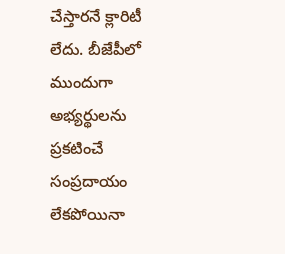చేస్తారనే క్లారిటీ లేదు. బీజేపీలో ముందుగా అభ్యర్థులను ప్రకటించే సంప్రదాయం లేకపోయినా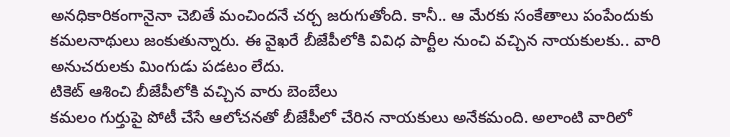అనధికారికంగానైనా చెబితే మంచిందనే చర్చ జరుగుతోంది. కానీ.. ఆ మేరకు సంకేతాలు పంపేందుకు కమలనాథులు జంకుతున్నారు. ఈ వైఖరే బీజేపీలోకి వివిధ పార్టీల నుంచి వచ్చిన నాయకులకు.. వారి అనుచరులకు మింగుడు పడటం లేదు.
టికెట్ ఆశించి బీజేపీలోకి వచ్చిన వారు బెంబేలు
కమలం గుర్తుపై పోటీ చేసే ఆలోచనతో బీజేపీలో చేరిన నాయకులు అనేకమంది. అలాంటి వారిలో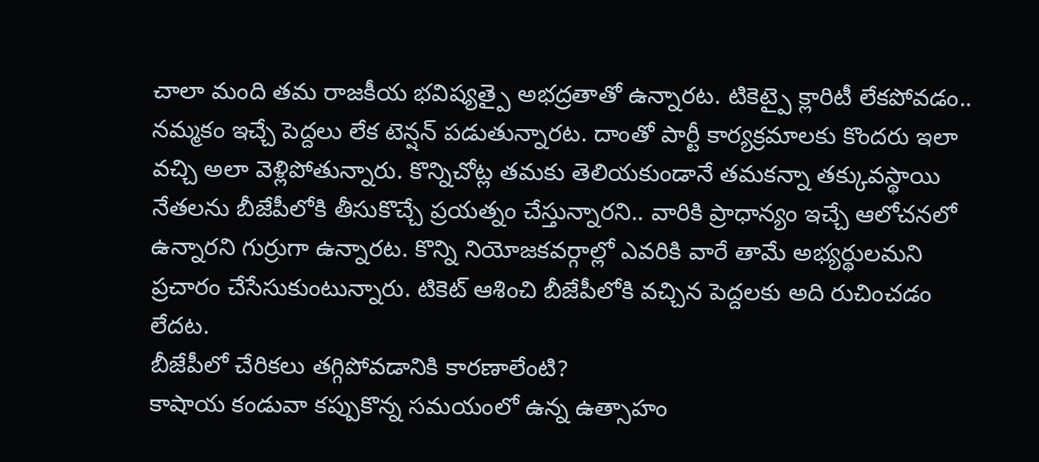చాలా మంది తమ రాజకీయ భవిష్యత్పై అభద్రతాతో ఉన్నారట. టికెట్పై క్లారిటీ లేకపోవడం.. నమ్మకం ఇచ్చే పెద్దలు లేక టెన్షన్ పడుతున్నారట. దాంతో పార్టీ కార్యక్రమాలకు కొందరు ఇలా వచ్చి అలా వెళ్లిపోతున్నారు. కొన్నిచోట్ల తమకు తెలియకుండానే తమకన్నా తక్కువస్థాయి నేతలను బీజేపీలోకి తీసుకొచ్చే ప్రయత్నం చేస్తున్నారని.. వారికి ప్రాధాన్యం ఇచ్చే ఆలోచనలో ఉన్నారని గుర్రుగా ఉన్నారట. కొన్ని నియోజకవర్గాల్లో ఎవరికి వారే తామే అభ్యర్థులమని ప్రచారం చేసేసుకుంటున్నారు. టికెట్ ఆశించి బీజేపీలోకి వచ్చిన పెద్దలకు అది రుచించడం లేదట.
బీజేపీలో చేరికలు తగ్గిపోవడానికి కారణాలేంటి?
కాషాయ కండువా కప్పుకొన్న సమయంలో ఉన్న ఉత్సాహం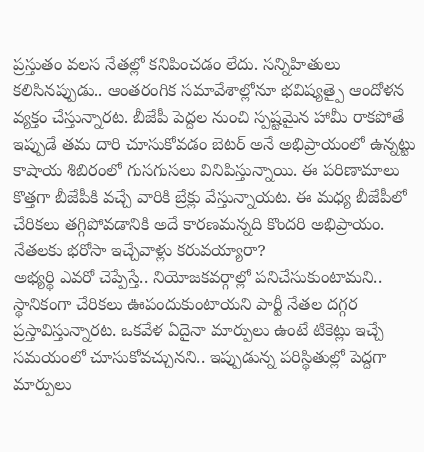ప్రస్తుతం వలస నేతల్లో కనిపించడం లేదు. సన్నిహితులు కలిసినప్పుడు.. ఆంతరంగిక సమావేశాల్లోనూ భవిష్యత్పై ఆందోళన వ్యక్తం చేస్తున్నారట. బీజేపీ పెద్దల నుంచి స్పష్టమైన హామీ రాకపోతే ఇప్పుడే తమ దారి చూసుకోవడం బెటర్ అనే అభిప్రాయంలో ఉన్నట్టు కాషాయ శిబిరంలో గుసగుసలు వినిపిస్తున్నాయి. ఈ పరిణామాలు కొత్తగా బీజేపీకి వచ్చే వారికి బ్రేక్లు వేస్తున్నాయట. ఈ మధ్య బీజేపీలో చేరికలు తగ్గిపోవడానికి అదే కారణమన్నది కొందరి అభిప్రాయం.
నేతలకు భరోసా ఇచ్చేవాళ్లు కరువయ్యారా?
అభ్యర్థి ఎవరో చెప్పేస్తే.. నియోజకవర్గాల్లో పనిచేసుకుంటామని.. స్థానికంగా చేరికలు ఊపందుకుంటాయని పార్టీ నేతల దగ్గర ప్రస్తావిస్తున్నారట. ఒకవేళ ఏదైనా మార్పులు ఉంటే టికెట్లు ఇచ్చే సమయంలో చూసుకోవచ్చునని.. ఇప్పుడున్న పరిస్థితుల్లో పెద్దగా మార్పులు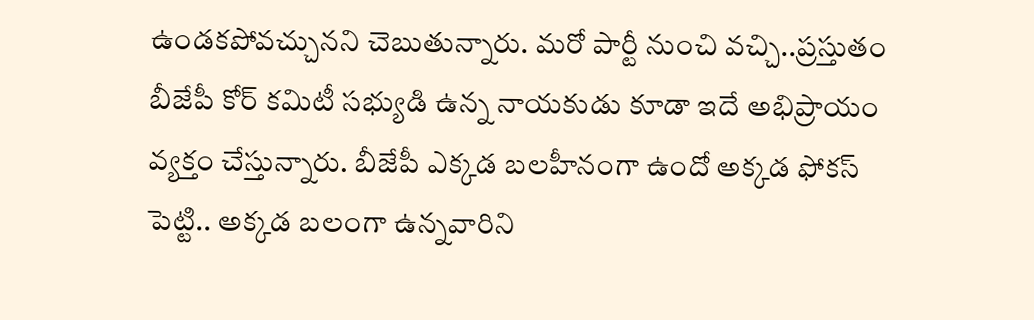ఉండకపోవచ్చునని చెబుతున్నారు. మరో పార్టీ నుంచి వచ్చి..ప్రస్తుతం బీజేపీ కోర్ కమిటీ సభ్యుడి ఉన్న నాయకుడు కూడా ఇదే అభిప్రాయం వ్యక్తం చేస్తున్నారు. బీజేపీ ఎక్కడ బలహీనంగా ఉందో అక్కడ ఫోకస్ పెట్టి.. అక్కడ బలంగా ఉన్నవారిని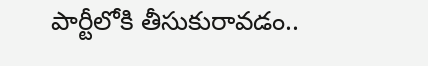పార్టీలోకి తీసుకురావడం..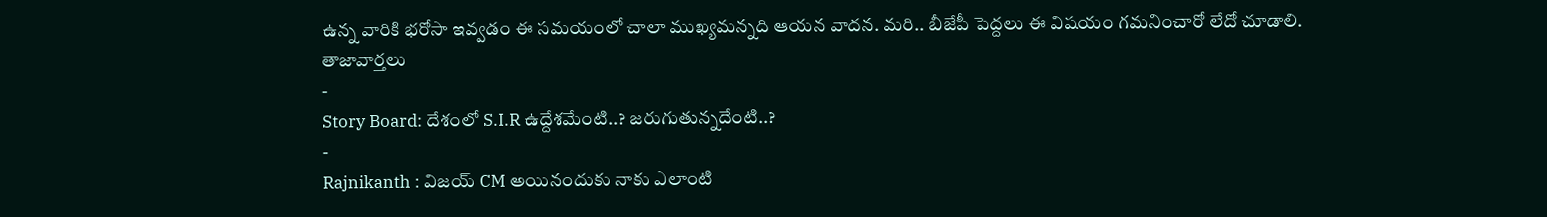ఉన్న వారికి భరోసా ఇవ్వడం ఈ సమయంలో చాలా ముఖ్యమన్నది ఆయన వాదన. మరి.. బీజేపీ పెద్దలు ఈ విషయం గమనించారో లేదో చూడాలి.
తాజావార్తలు
-
Story Board: దేశంలో S.I.R ఉద్దేశమేంటి..? జరుగుతున్నదేంటి..?
-
Rajnikanth : విజయ్ CM అయినందుకు నాకు ఎలాంటి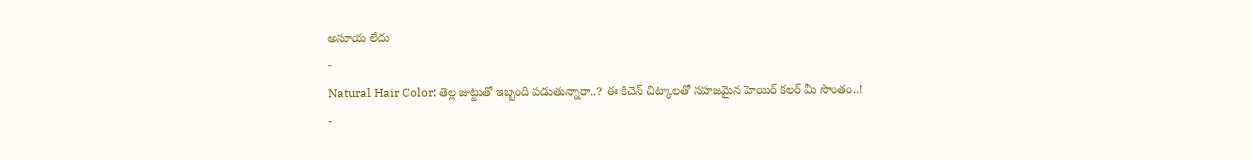అసూయ లేదు
-
Natural Hair Color: తెల్ల జుట్టుతో ఇబ్బంది పడుతున్నారా..? ఈ కిచెన్ చిట్కాలతో సహజమైన హెయిర్ కలర్ మీ సొంతం..!
-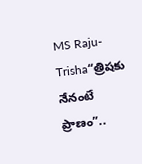MS Raju-Trisha“త్రిషకు నేనంటే ప్రాణం”..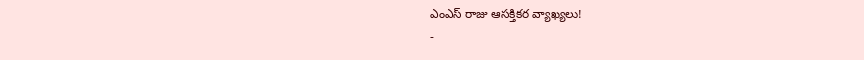ఎంఎస్ రాజు ఆసక్తికర వ్యాఖ్యలు!
-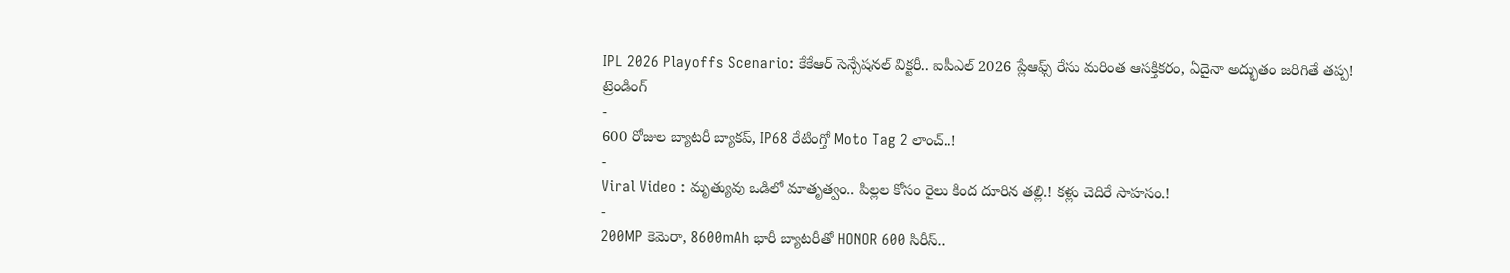IPL 2026 Playoffs Scenario: కేకేఆర్ సెన్సేషనల్ విక్టరీ.. ఐపీఎల్ 2026 ప్లేఆఫ్స్ రేసు మరింత ఆసక్తికరం, ఏదైనా అద్భుతం జరిగితే తప్ప!
ట్రెండింగ్
-
600 రోజుల బ్యాటరీ బ్యాకప్, IP68 రేటింగ్తో Moto Tag 2 లాంచ్..!
-
Viral Video : మృత్యువు ఒడిలో మాతృత్వం.. పిల్లల కోసం రైలు కింద దూరిన తల్లి.! కళ్లు చెదిరే సాహసం.!
-
200MP కెమెరా, 8600mAh భారీ బ్యాటరీతో HONOR 600 సిరీస్..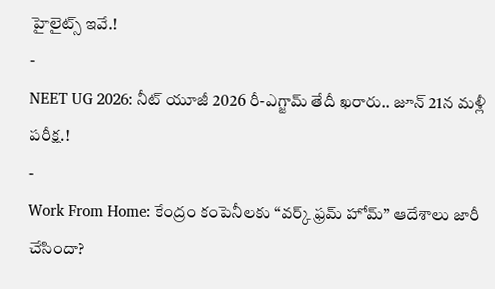హైలైట్స్ ఇవే.!
-
NEET UG 2026: నీట్ యూజీ 2026 రీ-ఎగ్జామ్ తేదీ ఖరారు.. జూన్ 21న మళ్లీ పరీక్ష.!
-
Work From Home: కేంద్రం కంపెనీలకు “వర్క్ ఫ్రమ్ హోమ్” ఆదేశాలు జారీ చేసిందా?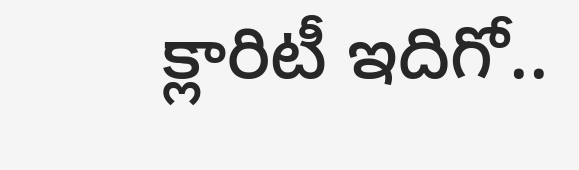క్లారిటీ ఇదిగో..